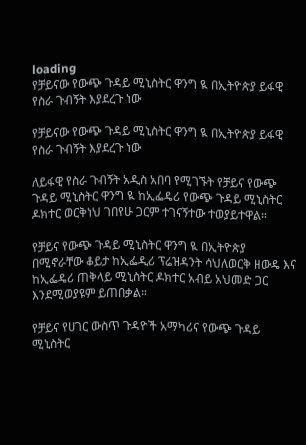loading
የቻይናው የውጭ ጉዳይ ሚኒስትር ዋንግ ዪ በኢትዮጵያ ይፋዊ የስራ ጉብኝት እያደረጉ ነው

የቻይናው የውጭ ጉዳይ ሚኒስትር ዋንግ ዪ በኢትዮጵያ ይፋዊ የስራ ጉብኝት እያደረጉ ነው

ለይፋዊ የስራ ጉብኝት አዲስ አበባ የሚገኙት የቻይና የውጭ ጉዳይ ሚኒስትር ዋንግ ዪ ከኢፌዴሪ የውጭ ጉዳይ ሚኒስትር ዶክተር ወርቅነህ ገበየሁ ጋርም ተገናኝተው ተወያይተዋል።

የቻይና የውጭ ጉዳይ ሚኒስትር ዋንግ ዪ በኢትዮጵያ በሚኖራቸው ቆይታ ከኢፌዲሪ ፕሬዝዳንት ሳህለወርቅ ዘውዴ እና ከኢፌዴሪ ጠቅላይ ሚኒስትር ዶክተር አብይ አህመድ ጋር እንደሚወያዩም ይጠበቃል።

የቻይና የሀገር ውስጥ ጉዳዮች አማካሪና የውጭ ጉዳይ ሚኒስትር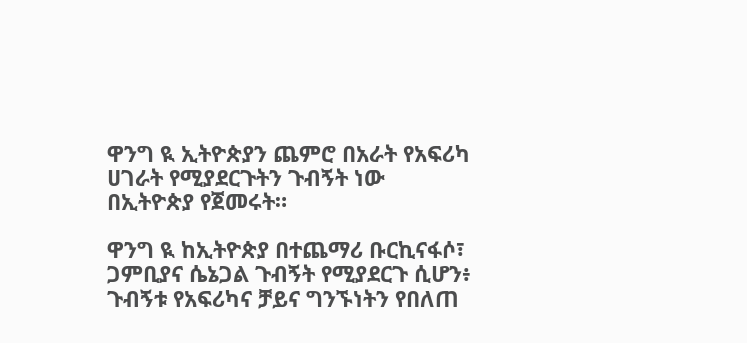ዋንግ ዪ ኢትዮጵያን ጨምሮ በአራት የአፍሪካ ሀገራት የሚያደርጉትን ጉብኝት ነው በኢትዮጵያ የጀመሩት።

ዋንግ ዪ ከኢትዮጵያ በተጨማሪ ቡርኪናፋሶ፣ ጋምቢያና ሴኔጋል ጉብኝት የሚያደርጉ ሲሆን፥ ጉብኝቱ የአፍሪካና ቻይና ግንኙነትን የበለጠ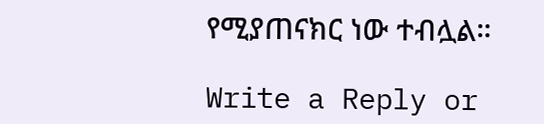የሚያጠናክር ነው ተብሏል።

Write a Reply or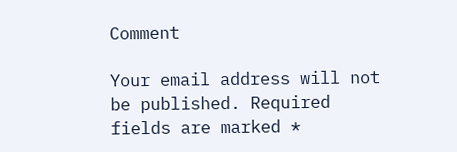Comment

Your email address will not be published. Required fields are marked *